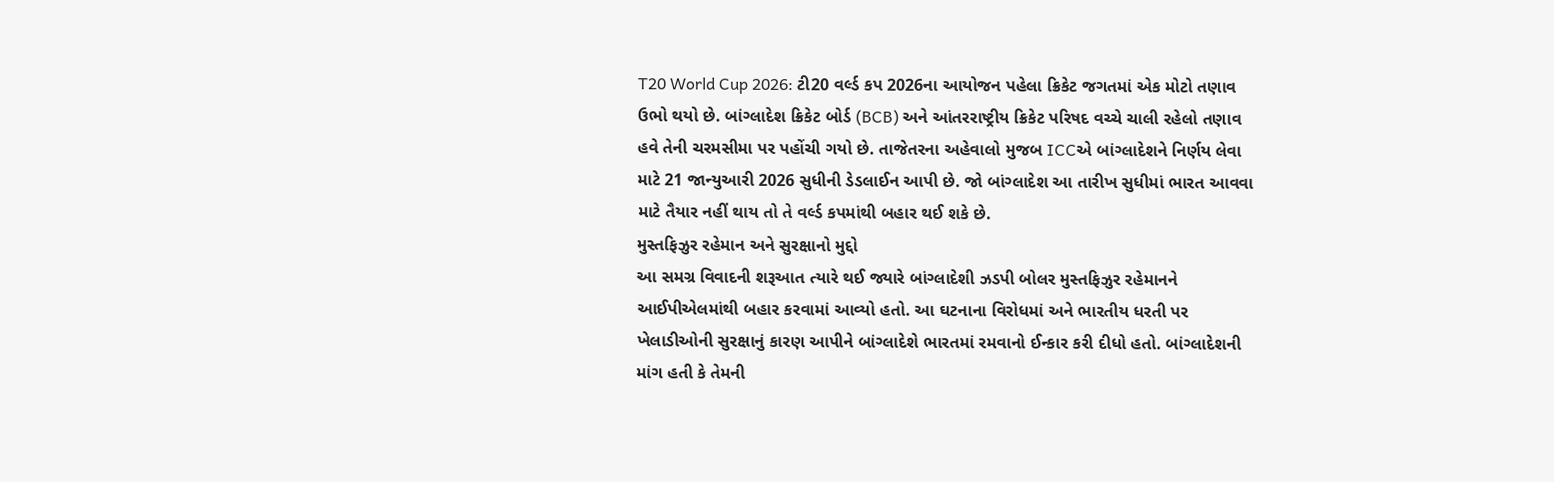T20 World Cup 2026: ટી20 વર્લ્ડ કપ 2026ના આયોજન પહેલા ક્રિકેટ જગતમાં એક મોટો તણાવ ઉભો થયો છે. બાંગ્લાદેશ ક્રિકેટ બોર્ડ (BCB) અને આંતરરાષ્ટ્રીય ક્રિકેટ પરિષદ વચ્ચે ચાલી રહેલો તણાવ હવે તેની ચરમસીમા પર પહોંચી ગયો છે. તાજેતરના અહેવાલો મુજબ ICCએ બાંગ્લાદેશને નિર્ણય લેવા માટે 21 જાન્યુઆરી 2026 સુધીની ડેડલાઈન આપી છે. જો બાંગ્લાદેશ આ તારીખ સુધીમાં ભારત આવવા માટે તૈયાર નહીં થાય તો તે વર્લ્ડ કપમાંથી બહાર થઈ શકે છે.
મુસ્તફિઝુર રહેમાન અને સુરક્ષાનો મુદ્દો
આ સમગ્ર વિવાદની શરૂઆત ત્યારે થઈ જ્યારે બાંગ્લાદેશી ઝડપી બોલર મુસ્તફિઝુર રહેમાનને આઈપીએલમાંથી બહાર કરવામાં આવ્યો હતો. આ ઘટનાના વિરોધમાં અને ભારતીય ધરતી પર ખેલાડીઓની સુરક્ષાનું કારણ આપીને બાંગ્લાદેશે ભારતમાં રમવાનો ઈન્કાર કરી દીધો હતો. બાંગ્લાદેશની માંગ હતી કે તેમની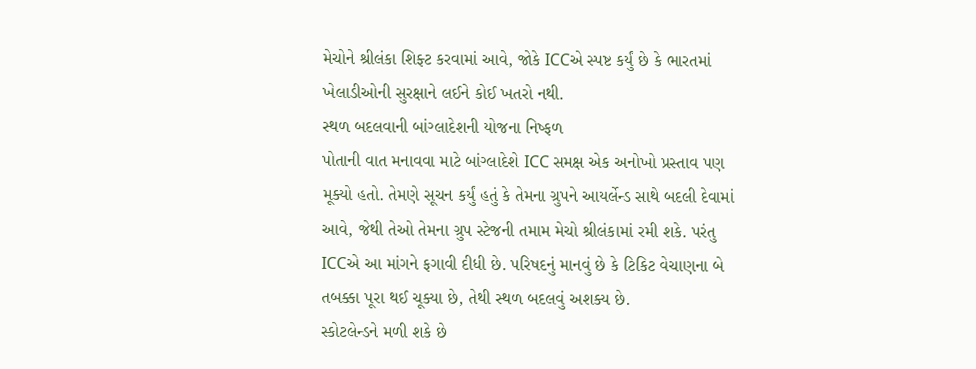મેચોને શ્રીલંકા શિફ્ટ કરવામાં આવે, જોકે ICCએ સ્પષ્ટ કર્યું છે કે ભારતમાં ખેલાડીઓની સુરક્ષાને લઈને કોઈ ખતરો નથી.
સ્થળ બદલવાની બાંગ્લાદેશની યોજના નિષ્ફળ
પોતાની વાત મનાવવા માટે બાંગ્લાદેશે ICC સમક્ષ એક અનોખો પ્રસ્તાવ પણ મૂક્યો હતો. તેમણે સૂચન કર્યું હતું કે તેમના ગ્રુપને આયર્લેન્ડ સાથે બદલી દેવામાં આવે, જેથી તેઓ તેમના ગ્રુપ સ્ટેજની તમામ મેચો શ્રીલંકામાં રમી શકે. પરંતુ ICCએ આ માંગને ફગાવી દીધી છે. પરિષદનું માનવું છે કે ટિકિટ વેચાણના બે તબક્કા પૂરા થઈ ચૂક્યા છે, તેથી સ્થળ બદલવું અશક્ય છે.
સ્કોટલેન્ડને મળી શકે છે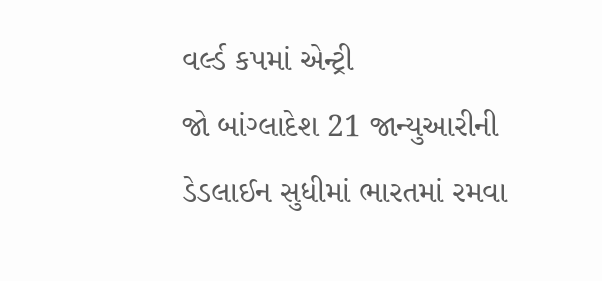વર્લ્ડ કપમાં એન્ટ્રી
જો બાંગ્લાદેશ 21 જાન્યુઆરીની ડેડલાઈન સુધીમાં ભારતમાં રમવા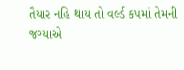તૈયાર નહિ થાય તો વર્લ્ડ કપમાં તેમની જગ્યાએ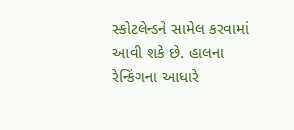સ્કોટલેન્ડને સામેલ કરવામાં આવી શકે છે. હાલના રેન્કિંગના આધારે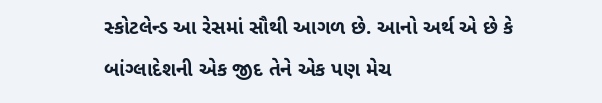સ્કોટલેન્ડ આ રેસમાં સૌથી આગળ છે. આનો અર્થ એ છે કે બાંગ્લાદેશની એક જીદ તેને એક પણ મેચ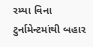રમ્યા વિના ટુર્નામેન્ટમાંથી બહાર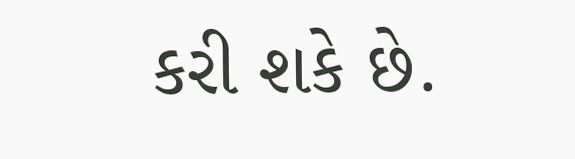કરી શકે છે.